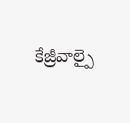కేజ్రీవాల్పై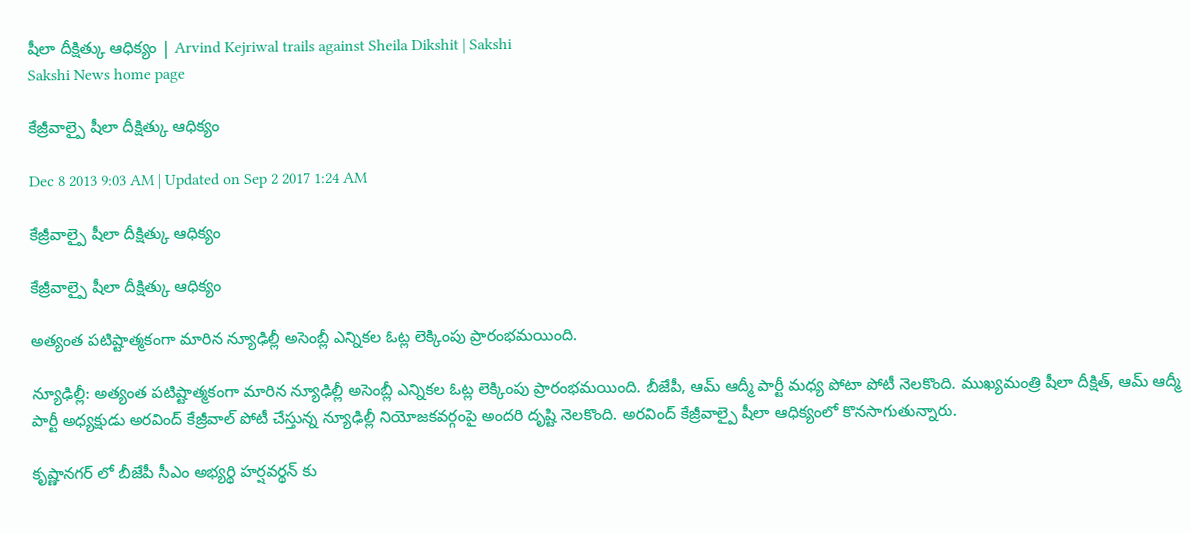షీలా దీక్షిత్కు ఆధిక్యం | Arvind Kejriwal trails against Sheila Dikshit | Sakshi
Sakshi News home page

కేజ్రీవాల్పై షీలా దీక్షిత్కు ఆధిక్యం

Dec 8 2013 9:03 AM | Updated on Sep 2 2017 1:24 AM

కేజ్రీవాల్పై షీలా దీక్షిత్కు ఆధిక్యం

కేజ్రీవాల్పై షీలా దీక్షిత్కు ఆధిక్యం

అత్యంత పటిష్టాత్మకంగా మారిన న్యూఢిల్లీ అసెంబ్లీ ఎన్నికల ఓట్ల లెక్కింపు ప్రారంభమయింది.

న్యూఢిల్లీ: అత్యంత పటిష్టాత్మకంగా మారిన న్యూఢిల్లీ అసెంబ్లీ ఎన్నికల ఓట్ల లెక్కింపు ప్రారంభమయింది. బీజేపీ, ఆమ్ ఆద్మీ పార్టీ మధ్య పోటా పోటీ నెలకొంది. ముఖ్యమంత్రి షీలా దీక్షిత్, ఆమ్ ఆద్మీ పార్టీ అధ్యక్షుడు అరవింద్ కేజ్రీవాల్ పోటీ చేస్తున్న న్యూఢిల్లీ నియోజకవర్గంపై అందరి దృష్టి నెలకొంది. అరవింద్ కేజ్రీవాల్పై షీలా ఆధిక్యంలో కొనసాగుతున్నారు.

కృష్ణానగర్ లో బీజేపీ సీఎం అభ్యర్థి హర్షవర్థన్ కు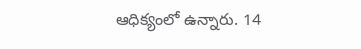ఆధిక్యంలో ఉన్నారు. 14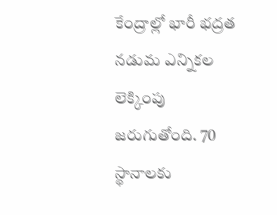కేంద్రాల్లో భారీ భద్రత నడుమ ఎన్నికల లెక్కింపు జరుగుతోంది. 70 స్థానాలకు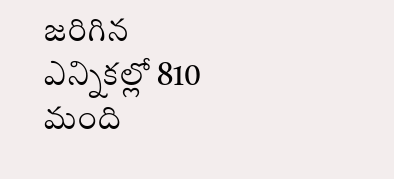జరిగిన ఎన్నికల్లో 810 మంది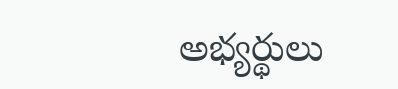అభ్యర్థులు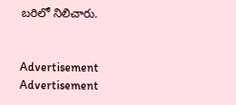బరిలో నిలిచారు.


Advertisement
Advertisement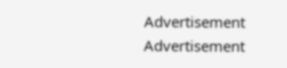Advertisement
Advertisement